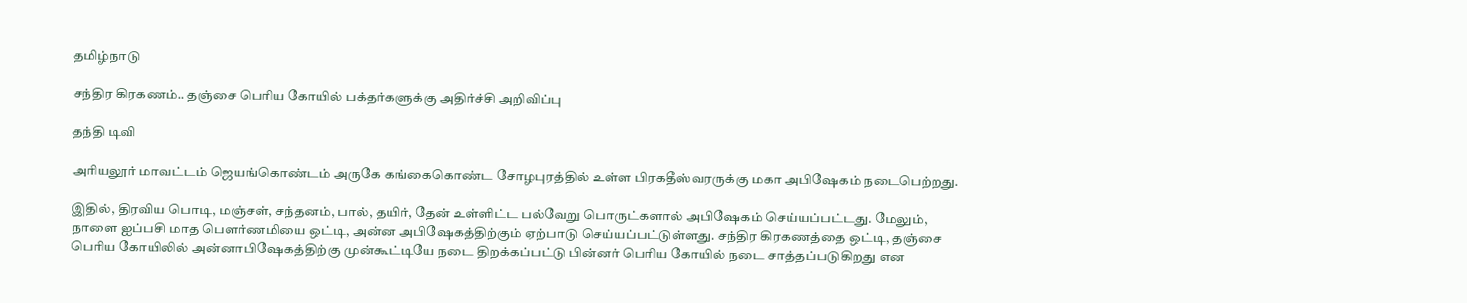தமிழ்நாடு

சந்திர கிரகணம்.. தஞ்சை பெரிய கோயில் பக்தர்களுக்கு அதிர்ச்சி அறிவிப்பு

தந்தி டிவி

அரியலூர் மாவட்டம் ஜெயங்கொண்டம் அருகே கங்கைகொண்ட சோழபுரத்தில் உள்ள பிரகதீஸ்வரருக்கு மகா அபிஷேகம் நடைபெற்றது.

இதில், திரவிய பொடி, மஞ்சள், சந்தனம், பால், தயிர், தேன் உள்ளிட்ட பல்வேறு பொருட்களால் அபிஷேகம் செய்யப்பட்டது. மேலும், நாளை ஐப்பசி மாத பெளர்ணமியை ஒட்டி, அன்ன அபிஷேகத்திற்கும் ஏற்பாடு செய்யப்பட்டுள்ளது. சந்திர கிரகணத்தை ஒட்டி, தஞ்சை பெரிய கோயிலில் அன்னாபிஷேகத்திற்கு முன்கூட்டியே நடை திறக்கப்பட்டு பின்னர் பெரிய கோயில் நடை சாத்தப்படுகிறது என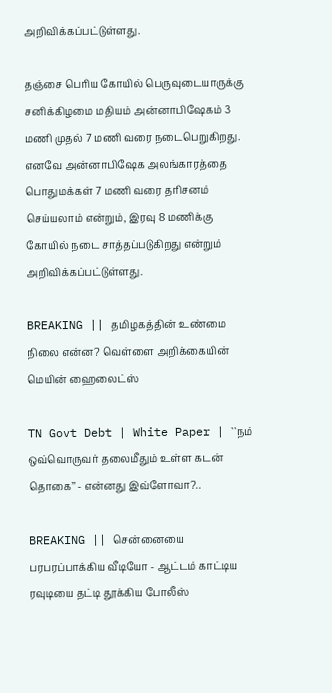அறிவிக்கப்பட்டுள்ளது.

தஞ்சை பெரிய கோயில் பெருவுடையாருக்கு சனிக்கிழமை மதியம் அன்னாபிஷேகம் 3 மணி முதல் 7 மணி வரை நடைபெறுகிறது. எனவே அன்னாபிஷேக அலங்காரத்தை பொதுமக்கள் 7 மணி வரை தரிசனம் செய்யலாம் என்றும், இரவு 8 மணிக்கு கோயில் நடை சாத்தப்படுகிறது என்றும் அறிவிக்கப்பட்டுள்ளது.

BREAKING || தமிழகத்தின் உண்மை நிலை என்ன? வெள்ளை அறிக்கையின் மெயின் ஹைலைட்ஸ்

TN Govt Debt | White Paper | ``நம் ஒவ்வொருவர் தலைமீதும் உள்ள கடன் தொகை’’ - என்னது இவ்ளோவா?..

BREAKING || சென்னையை பரபரப்பாக்கிய வீடியோ - ஆட்டம் காட்டிய ரவுடியை தட்டி தூக்கிய போலீஸ்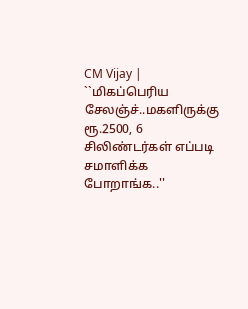CM Vijay | ``மிகப்பெரிய சேலஞ்ச்..மகளிருக்கு ரூ.2500, 6 சிலிண்டர்கள் எப்படி சமாளிக்க போறாங்க..''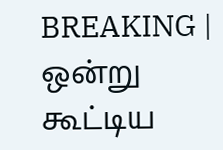BREAKING | ஒன்று கூட்டிய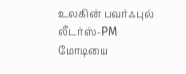உலகின் பவர்ஃபுல் லீடர்ஸ்-PM மோடியை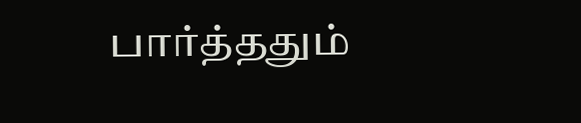பார்த்ததும்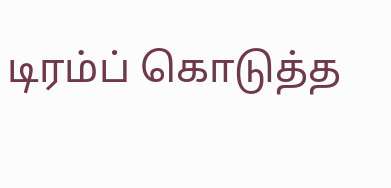டிரம்ப் கொடுத்த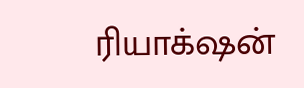ரியாக்‌ஷன்